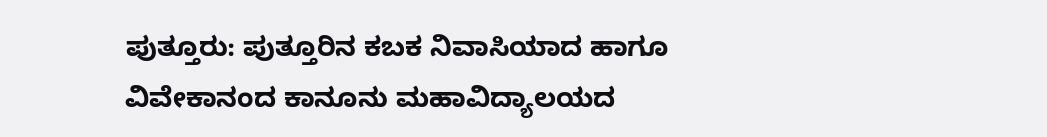ಪುತ್ತೂರು: ಪುತ್ತೂರಿನ ಕಬಕ ನಿವಾಸಿಯಾದ ಹಾಗೂ ವಿವೇಕಾನಂದ ಕಾನೂನು ಮಹಾವಿದ್ಯಾಲಯದ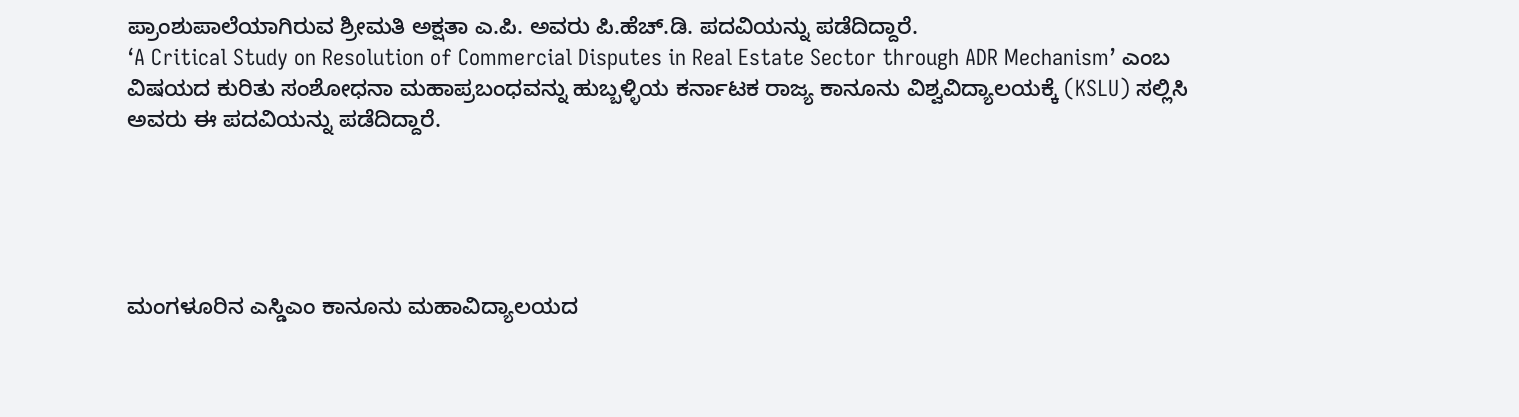ಪ್ರಾಂಶುಪಾಲೆಯಾಗಿರುವ ಶ್ರೀಮತಿ ಅಕ್ಷತಾ ಎ.ಪಿ. ಅವರು ಪಿ.ಹೆಚ್.ಡಿ. ಪದವಿಯನ್ನು ಪಡೆದಿದ್ದಾರೆ.
‘A Critical Study on Resolution of Commercial Disputes in Real Estate Sector through ADR Mechanism’ ಎಂಬ ವಿಷಯದ ಕುರಿತು ಸಂಶೋಧನಾ ಮಹಾಪ್ರಬಂಧವನ್ನು ಹುಬ್ಬಳ್ಳಿಯ ಕರ್ನಾಟಕ ರಾಜ್ಯ ಕಾನೂನು ವಿಶ್ವವಿದ್ಯಾಲಯಕ್ಕೆ (KSLU) ಸಲ್ಲಿಸಿ ಅವರು ಈ ಪದವಿಯನ್ನು ಪಡೆದಿದ್ದಾರೆ.





ಮಂಗಳೂರಿನ ಎಸ್ಡಿಎಂ ಕಾನೂನು ಮಹಾವಿದ್ಯಾಲಯದ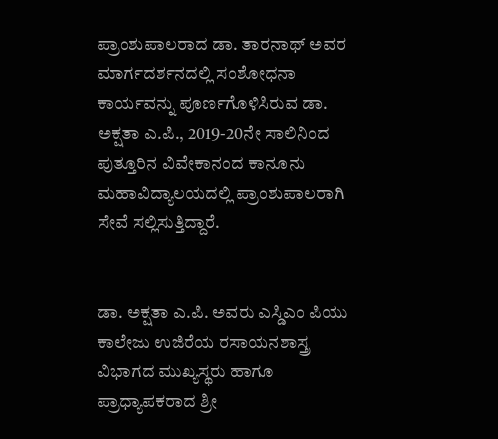ಪ್ರಾಂಶುಪಾಲರಾದ ಡಾ. ತಾರನಾಥ್ ಅವರ ಮಾರ್ಗದರ್ಶನದಲ್ಲಿ ಸಂಶೋಧನಾ ಕಾರ್ಯವನ್ನು ಪೂರ್ಣಗೊಳಿಸಿರುವ ಡಾ. ಅಕ್ಷತಾ ಎ.ಪಿ., 2019-20ನೇ ಸಾಲಿನಿಂದ ಪುತ್ತೂರಿನ ವಿವೇಕಾನಂದ ಕಾನೂನು ಮಹಾವಿದ್ಯಾಲಯದಲ್ಲಿ ಪ್ರಾಂಶುಪಾಲರಾಗಿ ಸೇವೆ ಸಲ್ಲಿಸುತ್ತಿದ್ದಾರೆ.


ಡಾ. ಅಕ್ಷತಾ ಎ.ಪಿ. ಅವರು ಎಸ್ಡಿಎಂ ಪಿಯು ಕಾಲೇಜು ಉಜಿರೆಯ ರಸಾಯನಶಾಸ್ತ್ರ ವಿಭಾಗದ ಮುಖ್ಯಸ್ಥರು ಹಾಗೂ ಪ್ರಾಧ್ಯಾಪಕರಾದ ಶ್ರೀ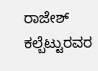ರಾಜೇಶ್ ಕಲ್ಬೆಟ್ಟುರವರ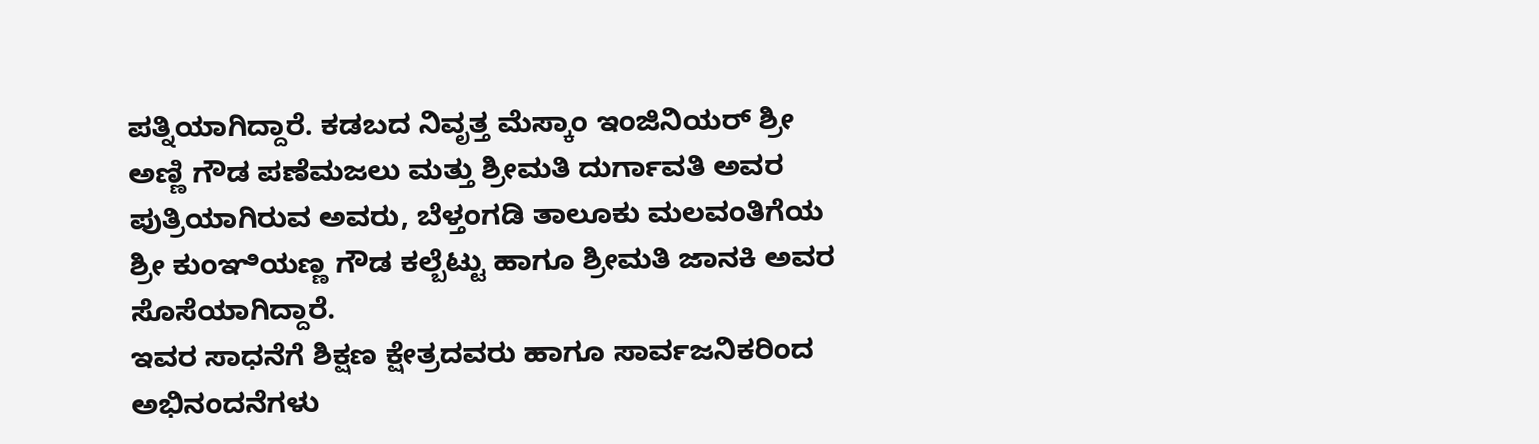ಪತ್ನಿಯಾಗಿದ್ದಾರೆ. ಕಡಬದ ನಿವೃತ್ತ ಮೆಸ್ಕಾಂ ಇಂಜಿನಿಯರ್ ಶ್ರೀ ಅಣ್ಣಿ ಗೌಡ ಪಣೆಮಜಲು ಮತ್ತು ಶ್ರೀಮತಿ ದುರ್ಗಾವತಿ ಅವರ ಪುತ್ರಿಯಾಗಿರುವ ಅವರು, ಬೆಳ್ತಂಗಡಿ ತಾಲೂಕು ಮಲವಂತಿಗೆಯ ಶ್ರೀ ಕುಂಞಿಯಣ್ಣ ಗೌಡ ಕಲ್ಬೆಟ್ಟು ಹಾಗೂ ಶ್ರೀಮತಿ ಜಾನಕಿ ಅವರ ಸೊಸೆಯಾಗಿದ್ದಾರೆ.
ಇವರ ಸಾಧನೆಗೆ ಶಿಕ್ಷಣ ಕ್ಷೇತ್ರದವರು ಹಾಗೂ ಸಾರ್ವಜನಿಕರಿಂದ ಅಭಿನಂದನೆಗಳು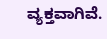ವ್ಯಕ್ತವಾಗಿವೆ.